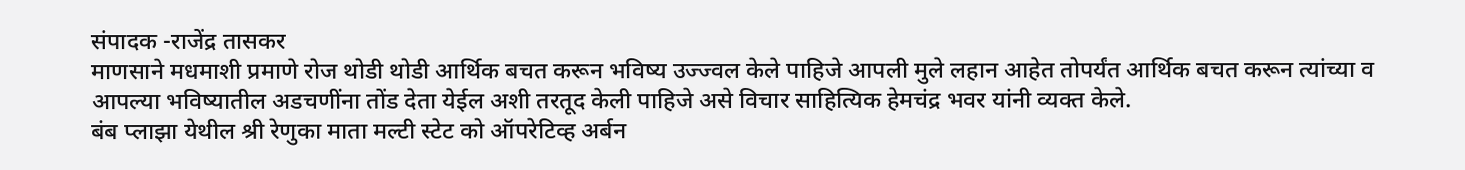संपादक -राजेंद्र तासकर
माणसाने मधमाशी प्रमाणे रोज थोडी थोडी आर्थिक बचत करून भविष्य उज्ज्वल केले पाहिजे आपली मुले लहान आहेत तोपर्यंत आर्थिक बचत करून त्यांच्या व आपल्या भविष्यातील अडचणींना तोंड देता येईल अशी तरतूद केली पाहिजे असे विचार साहित्यिक हेमचंद्र भवर यांनी व्यक्त केले.
बंब प्लाझा येथील श्री रेणुका माता मल्टी स्टेट को ऑपरेटिव्ह अर्बन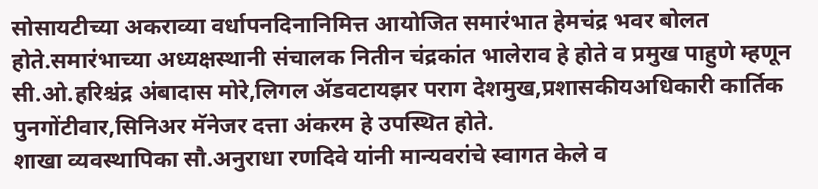सोसायटीच्या अकराव्या वर्धापनदिनानिमित्त आयोजित समारंभात हेमचंद्र भवर बोलत होते.समारंभाच्या अध्यक्षस्थानी संचालक नितीन चंद्रकांत भालेराव हे होते व प्रमुख पाहुणे म्हणून सी.ओ.हरिश्चंद्र अंबादास मोरे,लिगल ॲडवटायझर पराग देशमुख,प्रशासकीयअधिकारी कार्तिक पुनगोंटीवार,सिनिअर मॅनेजर दत्ता अंकरम हे उपस्थित होते.
शाखा व्यवस्थापिका सौ.अनुराधा रणदिवे यांनी मान्यवरांचे स्वागत केले व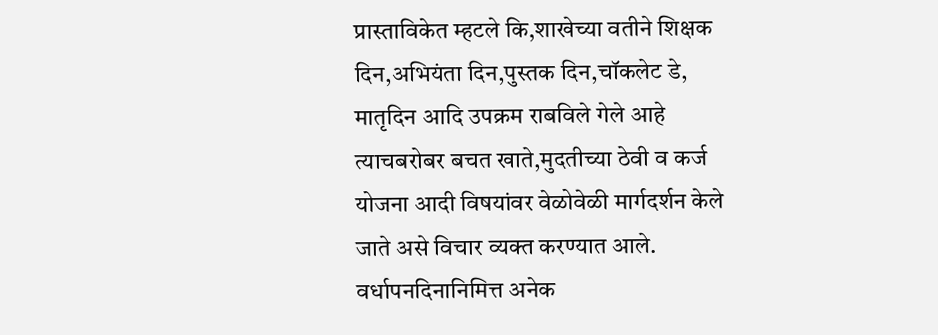प्रास्ताविकेत म्हटले कि,शाखेच्या वतीने शिक्षक दिन,अभियंता दिन,पुस्तक दिन,चॉकलेट डे, मातृदिन आदि उपक्रम राबविले गेले आहे त्याचबरोबर बचत खाते,मुदतीच्या ठेवी व कर्ज योजना आदी विषयांवर वेळोवेळी मार्गदर्शन केले जाते असे विचार व्यक्त करण्यात आले.
वर्धापनदिनानिमित्त अनेक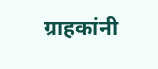ग्राहकांनी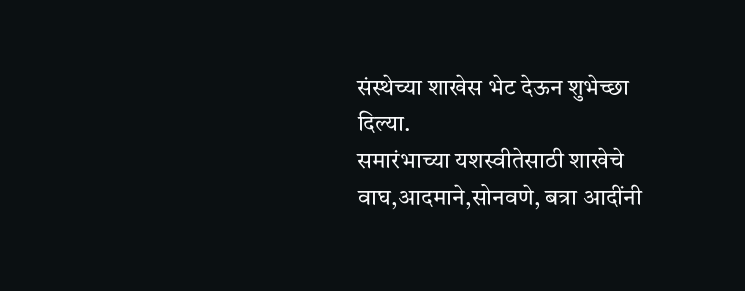संस्थेच्या शाखेस भेट देऊन शुभेच्छा दिल्या.
समारंभाच्या यशस्वीतेसाठी शाखेचे वाघ,आदमाने,सोनवणे, बत्रा आदींनी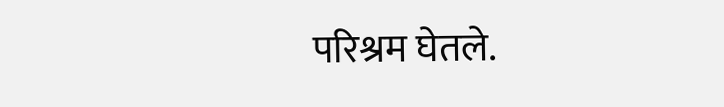परिश्रम घेतले.